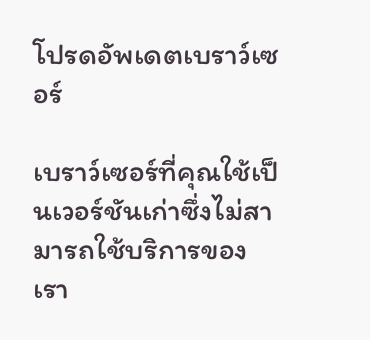โปรดอัพเดตเบราว์เซอร์

เบราว์เซอร์ที่คุณใช้เป็นเวอร์ชันเก่าซึ่งไม่สามารถใช้บริการของเรา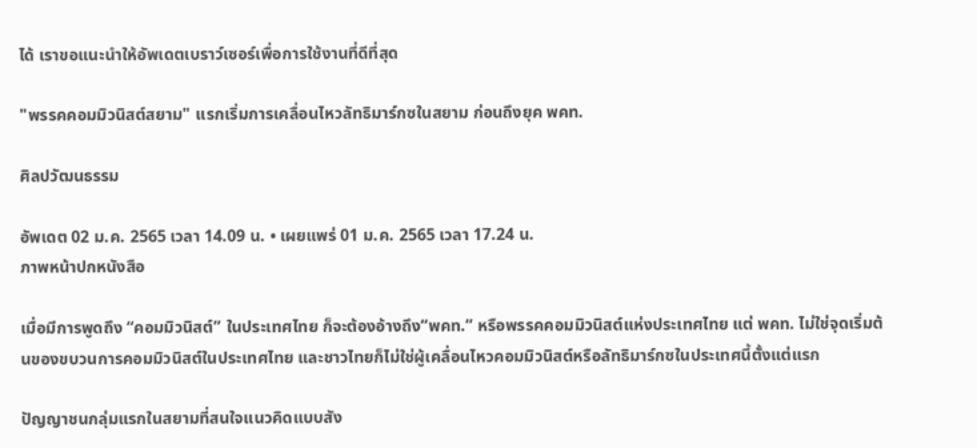ได้ เราขอแนะนำให้อัพเดตเบราว์เซอร์เพื่อการใช้งานที่ดีที่สุด

"พรรคคอมมิวนิสต์สยาม" แรกเริ่มการเคลื่อนไหวลัทธิมาร์กซในสยาม ก่อนถึงยุค พคท.

ศิลปวัฒนธรรม

อัพเดต 02 ม.ค. 2565 เวลา 14.09 น. • เผยแพร่ 01 ม.ค. 2565 เวลา 17.24 น.
ภาพหน้าปกหนังสือ

เมื่อมีการพูดถึง “คอมมิวนิสต์” ในประเทศไทย ก็จะต้องอ้างถึง“พคท.” หรือพรรคคอมมิวนิสต์แห่งประเทศไทย แต่ พคท. ไม่ใช่จุดเริ่มต้นของขบวนการคอมมิวนิสต์ในประเทศไทย และชาวไทยก็ไม่ใช่ผู้เคลื่อนไหวคอมมิวนิสต์หรือลัทธิมาร์กซในประเทศนี้ตั้งแต่แรก

ปัญญาชนกลุ่มแรกในสยามที่สนใจแนวคิดแบบสัง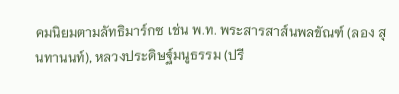คมนิยมตามลัทธิมาร์กซ เช่น พ.ท. พระสารสาส์นพลขัณฑ์ (ลอง สุนทานนท์), หลวงประดิษฐ์มนูธรรม (ปรี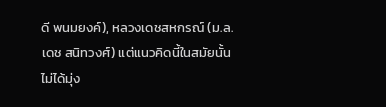ดี พนมยงค์), หลวงเดชสหกรณ์ (ม.ล. เดช สนิทวงศ์) แต่แนวคิดนี้ในสมัยนั้นไม่ได้มุ่ง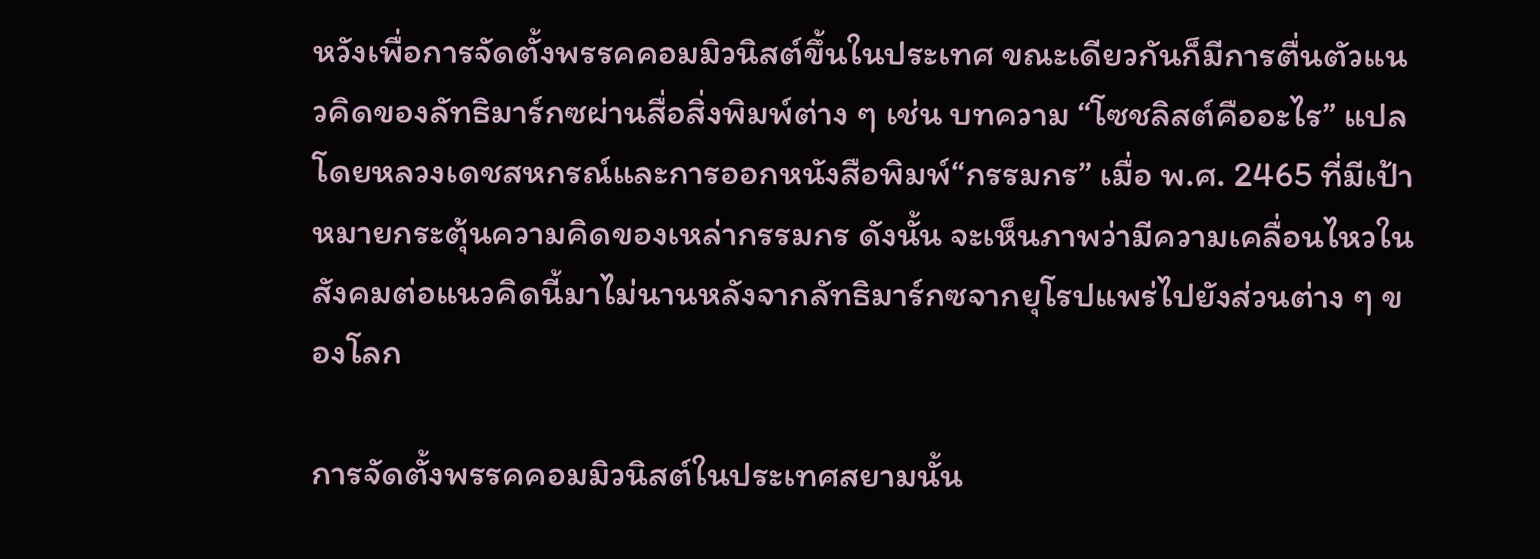หวังเพื่อการจัดตั้งพรรคคอมมิวนิสต์ขึ้นในประเทศ ขณะเดียวกันก็มีการตื่นตัวแนวคิดของลัทธิมาร์กซผ่านสื่อสิ่งพิมพ์ต่าง ๆ เช่น บทความ “โซชลิสต์คืออะไร” แปลโดยหลวงเดชสหกรณ์และการออกหนังสือพิมพ์“กรรมกร” เมื่อ พ.ศ. 2465 ที่มีเป้าหมายกระตุ้นความคิดของเหล่ากรรมกร ดังนั้น จะเห็นภาพว่ามีความเคลื่อนไหวในสังคมต่อแนวคิดนี้มาไม่นานหลังจากลัทธิมาร์กซจากยุโรปแพร่ไปยังส่วนต่าง ๆ ของโลก

การจัดตั้งพรรคคอมมิวนิสต์ในประเทศสยามนั้น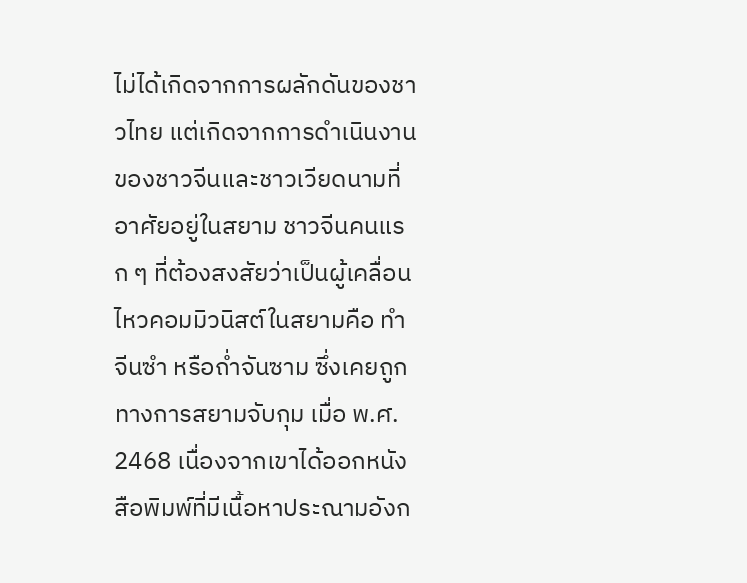ไม่ได้เกิดจากการผลักดันของชาวไทย แต่เกิดจากการดำเนินงานของชาวจีนและชาวเวียดนามที่อาศัยอยู่ในสยาม ชาวจีนคนแรก ๆ ที่ต้องสงสัยว่าเป็นผู้เคลื่อนไหวคอมมิวนิสต์ในสยามคือ ทำจีนซำ หรือถ่ำจันซาม ซึ่งเคยถูกทางการสยามจับกุม เมื่อ พ.ศ. 2468 เนื่องจากเขาได้ออกหนังสือพิมพ์ที่มีเนื้อหาประณามอังก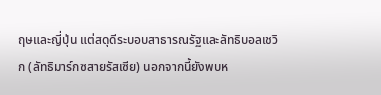ฤษและญี่ปุ่น แต่สดุดีระบอบสาธารณรัฐและลัทธิบอลเชวิก (ลัทธิมาร์กซสายรัสเซีย) นอกจากนี้ยังพบห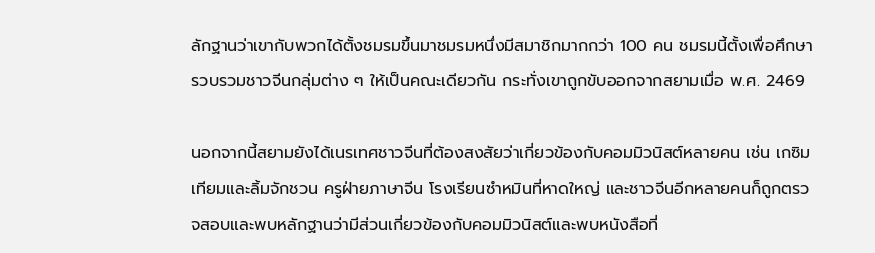ลักฐานว่าเขากับพวกได้ตั้งชมรมขึ้นมาชมรมหนึ่งมีสมาชิกมากกว่า 100 คน ชมรมนี้ตั้งเพื่อศึกษา รวบรวมชาวจีนกลุ่มต่าง ๆ ให้เป็นคณะเดียวกัน กระทั่งเขาถูกขับออกจากสยามเมื่อ พ.ศ. 2469

นอกจากนี้สยามยังได้เนรเทศชาวจีนที่ต้องสงสัยว่าเกี่ยวข้องกับคอมมิวนิสต์หลายคน เช่น เกซิมเทียมและลิ้มจักชวน ครูฝ่ายภาษาจีน โรงเรียนซำหมินที่หาดใหญ่ และชาวจีนอีกหลายคนก็ถูกตรวจสอบและพบหลักฐานว่ามีส่วนเกี่ยวข้องกับคอมมิวนิสต์และพบหนังสือที่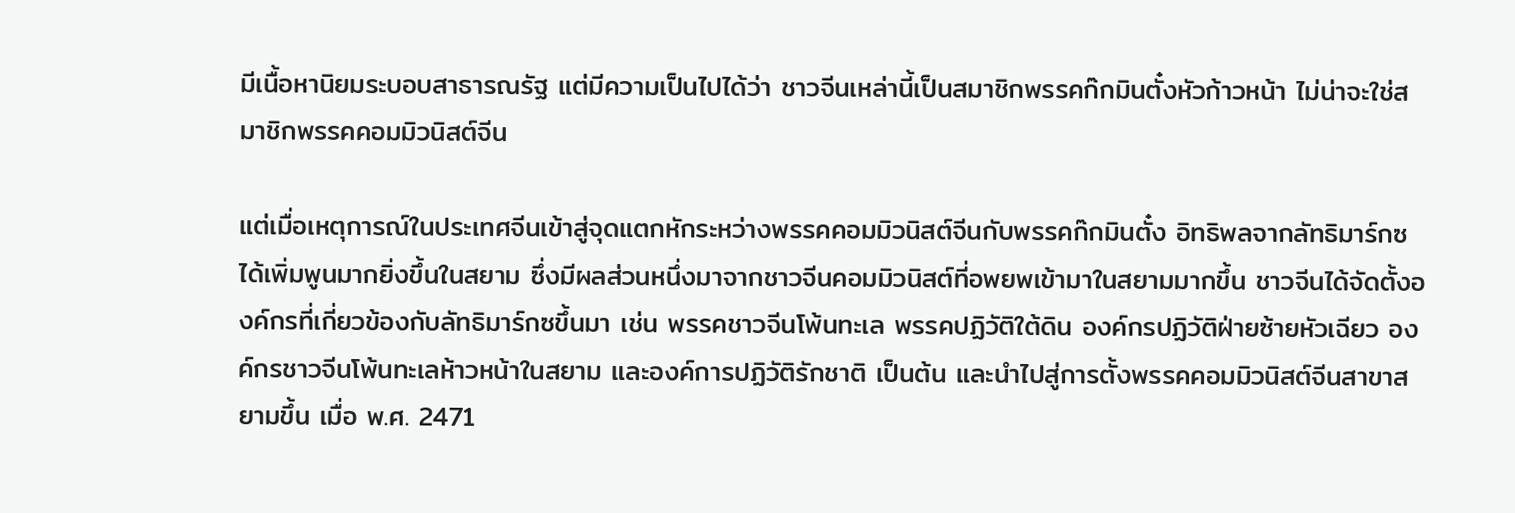มีเนื้อหานิยมระบอบสาธารณรัฐ แต่มีความเป็นไปได้ว่า ชาวจีนเหล่านี้เป็นสมาชิกพรรคก๊กมินตั๋งหัวก้าวหน้า ไม่น่าจะใช่สมาชิกพรรคคอมมิวนิสต์จีน

แต่เมื่อเหตุการณ์ในประเทศจีนเข้าสู่จุดแตกหักระหว่างพรรคคอมมิวนิสต์จีนกับพรรคก๊กมินตั๋ง อิทธิพลจากลัทธิมาร์กซได้เพิ่มพูนมากยิ่งขึ้นในสยาม ซึ่งมีผลส่วนหนึ่งมาจากชาวจีนคอมมิวนิสต์ที่อพยพเข้ามาในสยามมากขึ้น ชาวจีนได้จัดตั้งองค์กรที่เกี่ยวข้องกับลัทธิมาร์กซขึ้นมา เช่น พรรคชาวจีนโพ้นทะเล พรรคปฏิวัติใต้ดิน องค์กรปฏิวัติฝ่ายซ้ายหัวเฉียว องค์กรชาวจีนโพ้นทะเลห้าวหน้าในสยาม และองค์การปฏิวัติรักชาติ เป็นต้น และนำไปสู่การตั้งพรรคคอมมิวนิสต์จีนสาขาสยามขึ้น เมื่อ พ.ศ. 2471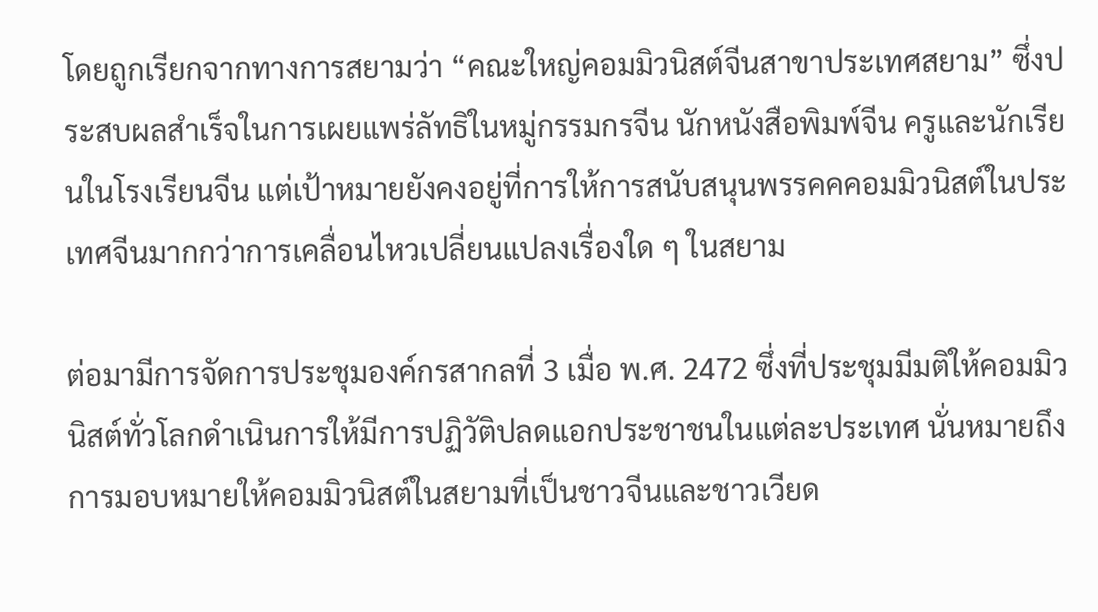โดยถูกเรียกจากทางการสยามว่า “คณะใหญ่คอมมิวนิสต์จีนสาขาประเทศสยาม” ซึ่งประสบผลสำเร็จในการเผยแพร่ลัทธิในหมู่กรรมกรจีน นักหนังสือพิมพ์จีน ครูและนักเรียนในโรงเรียนจีน แต่เป้าหมายยังคงอยู่ที่การให้การสนับสนุนพรรคคคอมมิวนิสต์ในประเทศจีนมากกว่าการเคลื่อนไหวเปลี่ยนแปลงเรื่องใด ๆ ในสยาม

ต่อมามีการจัดการประชุมองค์กรสากลที่ 3 เมื่อ พ.ศ. 2472 ซึ่งที่ประชุมมีมติให้คอมมิวนิสต์ทั่วโลกดำเนินการให้มีการปฏิวัติปลดแอกประชาชนในแต่ละประเทศ นั่นหมายถึงการมอบหมายให้คอมมิวนิสต์ในสยามที่เป็นชาวจีนและชาวเวียด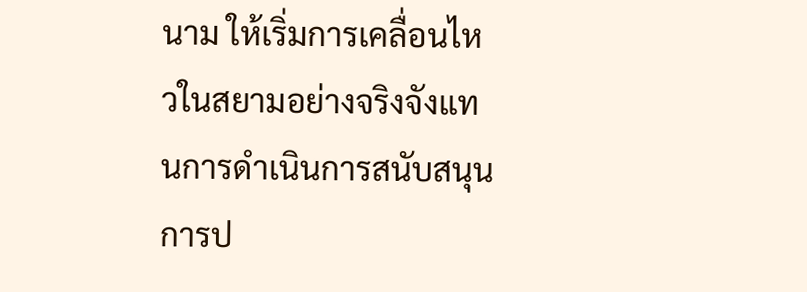นาม ให้เริ่มการเคลื่อนไหวในสยามอย่างจริงจังแทนการดำเนินการสนับสนุนการป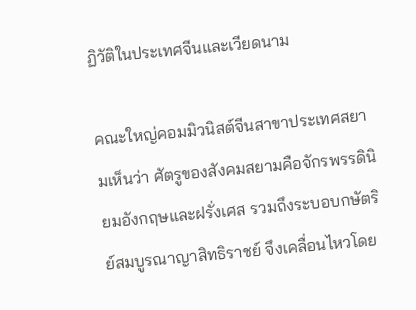ฏิวัติในประเทศจีนและเวียดนาม

คณะใหญ่คอมมิวนิสต์จีนสาขาประเทศสยามเห็นว่า ศัตรูของสังคมสยามคือจักรพรรดินิยมอังกฤษและฝรั่งเศส รวมถึงระบอบกษัตริย์สมบูรณาญาสิทธิราชย์ จึงเคลื่อนไหวโดย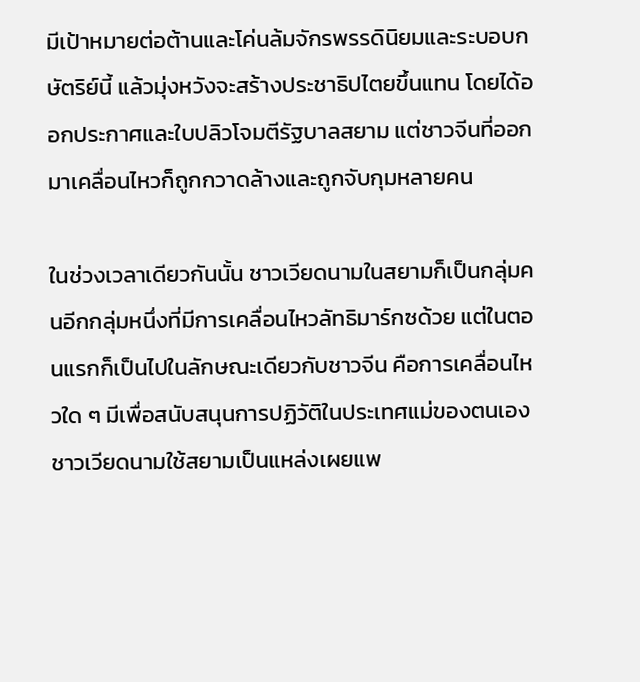มีเป้าหมายต่อต้านและโค่นล้มจักรพรรดินิยมและระบอบกษัตริย์นี้ แล้วมุ่งหวังจะสร้างประชาธิปไตยขึ้นแทน โดยได้ออกประกาศและใบปลิวโจมตีรัฐบาลสยาม แต่ชาวจีนที่ออกมาเคลื่อนไหวก็ถูกกวาดล้างและถูกจับกุมหลายคน

ในช่วงเวลาเดียวกันนั้น ชาวเวียดนามในสยามก็เป็นกลุ่มคนอีกกลุ่มหนึ่งที่มีการเคลื่อนไหวลัทธิมาร์กซด้วย แต่ในตอนแรกก็เป็นไปในลักษณะเดียวกับชาวจีน คือการเคลื่อนไหวใด ๆ มีเพื่อสนับสนุนการปฏิวัติในประเทศแม่ของตนเอง ชาวเวียดนามใช้สยามเป็นแหล่งเผยแพ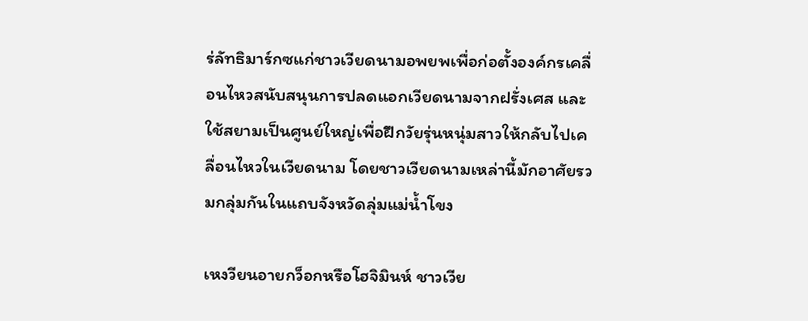ร่ลัทธิมาร์กซแก่ชาวเวียดนามอพยพเพื่อก่อตั้งองค์กรเคลื่อนไหวสนับสนุนการปลดแอกเวียดนามจากฝรั่งเศส และใช้สยามเป็นศูนย์ใหญ่เพื่อฝึกวัยรุ่นหนุ่มสาวให้กลับไปเคลื่อนไหวในเวียดนาม โดยชาวเวียดนามเหล่านี้มักอาศัยรวมกลุ่มกันในแถบจังหวัดลุ่มแม่น้ำโขง

เหงวียนอายกว็อกหรือโฮจิมินห์ ชาวเวีย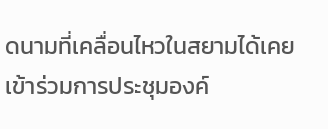ดนามที่เคลื่อนไหวในสยามได้เคยเข้าร่วมการประชุมองค์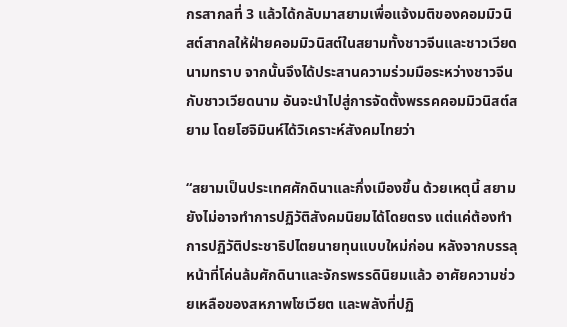กรสากลที่ 3 แล้วได้กลับมาสยามเพื่อแจ้งมติของคอมมิวนิสต์สากลให้ฝ่ายคอมมิวนิสต์ในสยามทั้งชาวจีนและชาวเวียดนามทราบ จากนั้นจึงได้ประสานความร่วมมือระหว่างชาวจีนกับชาวเวียดนาม อันจะนำไปสู่การจัดตั้งพรรคคอมมิวนิสต์สยาม โดยโฮจิมินห์ได้วิเคราะห์สังคมไทยว่า

“สยามเป็นประเทศศักดินาและกึ่งเมืองขึ้น ด้วยเหตุนี้ สยามยังไม่อาจทำการปฏิวัติสังคมนิยมได้โดยตรง แต่แค่ต้องทำการปฏิวัติประชาธิปไตยนายทุนแบบใหม่ก่อน หลังจากบรรลุหน้าที่โค่นล้มศักดินาและจักรพรรดินิยมแล้ว อาศัยความช่วยเหลือของสหภาพโซเวียต และพลังที่ปฏิ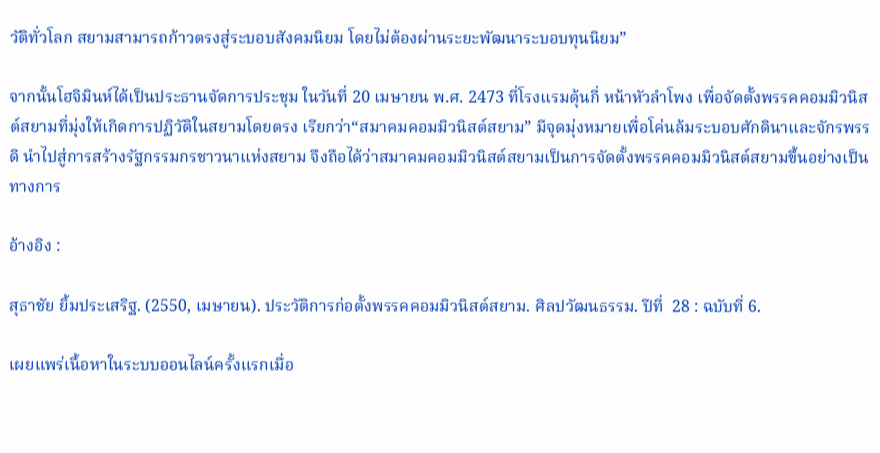วัติทั่วโลก สยามสามารถก้าวตรงสู่ระบอบสังคมนิยม โดยไม่ต้องผ่านระยะพัฒนาระบอบทุนนิยม”

จากนั้นโฮจิมินห์ได้เป็นประธานจัดการประชุม ในวันที่ 20 เมษายน พ.ศ. 2473 ที่โรงแรมตุ้นกี่ หน้าหัวลำโพง เพื่อจัดตั้งพรรคคอมมิวนิสต์สยามที่มุ่งให้เกิดการปฏิวัติในสยามโดยตรง เรียกว่า“สมาคมคอมมิวนิสต์สยาม” มีจุดมุ่งหมายเพื่อโค่นล้มระบอบศักดินาและจักรพรรดิ นำไปสู่การสร้างรัฐกรรมกรชาวนาแห่งสยาม จึงถือได้ว่าสมาคมคอมมิวนิสต์สยามเป็นการจัดตั้งพรรคคอมมิวนิสต์สยามขึ้นอย่างเป็นทางการ

อ้างอิง :

สุธาชัย ยิ้มประเสริฐ. (2550, เมษายน). ประวัติการก่อตั้งพรรคคอมมิวนิสต์สยาม. ศิลปวัฒนธรรม. ปีที่  28 : ฉบับที่ 6.

เผยแพร่เนื้อหาในระบบออนไลน์ครั้งแรกเมื่อ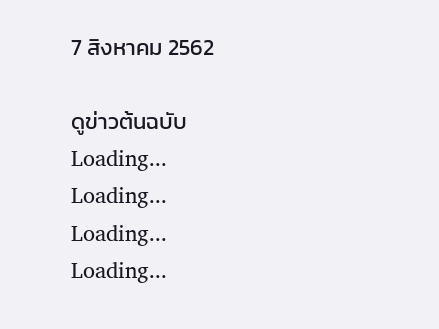7 สิงหาคม 2562

ดูข่าวต้นฉบับ
Loading...
Loading...
Loading...
Loading...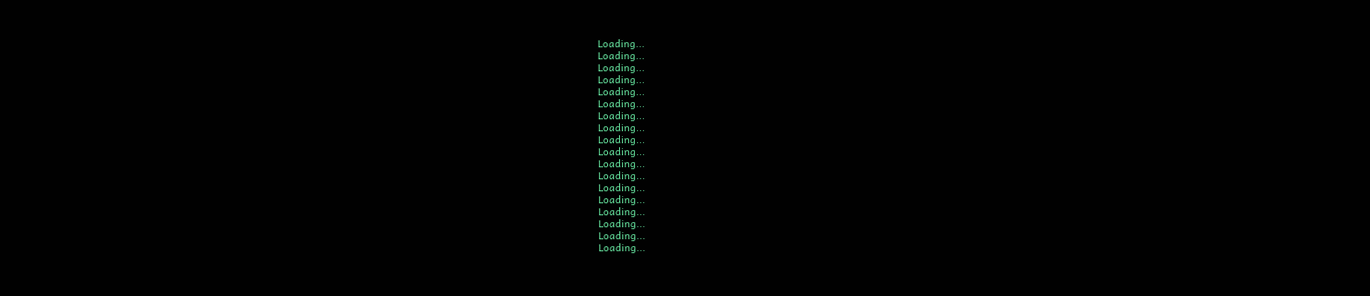Loading...
Loading...
Loading...
Loading...
Loading...
Loading...
Loading...
Loading...
Loading...
Loading...
Loading...
Loading...
Loading...
Loading...
Loading...
Loading...
Loading...
Loading...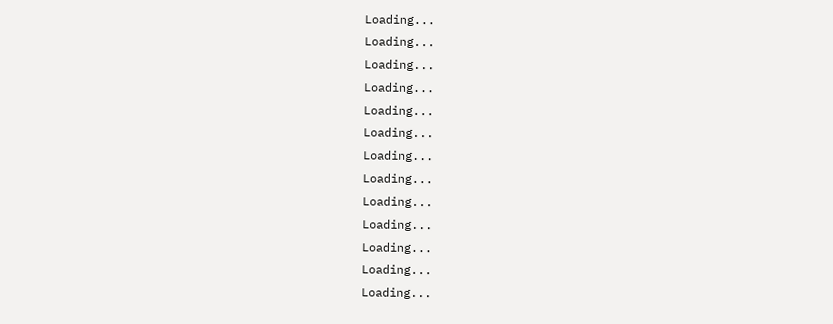Loading...
Loading...
Loading...
Loading...
Loading...
Loading...
Loading...
Loading...
Loading...
Loading...
Loading...
Loading...
Loading...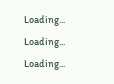Loading...
Loading...
Loading...